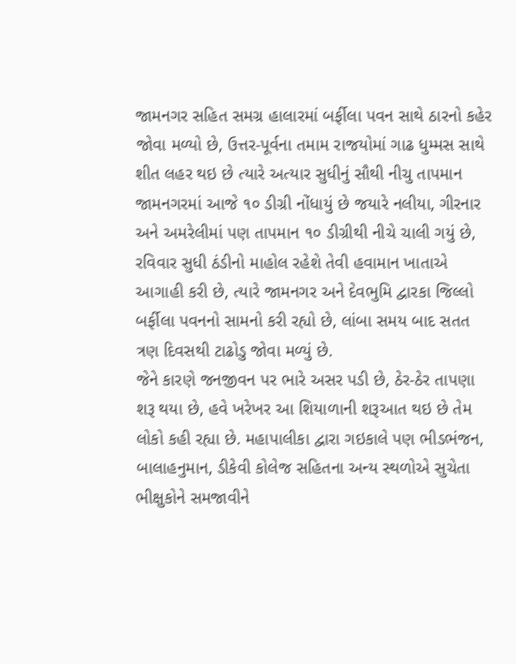જામનગર સહિત સમગ્ર હાલારમાં બર્ફીલા પવન સાથે ઠારનો કહેર જોવા મળ્યો છે, ઉત્તર-પૂર્વના તમામ રાજયોમાં ગાઢ ધુમ્મસ સાથે શીત લહર થઇ છે ત્યારે અત્યાર સુધીનું સૌથી નીચુ તાપમાન જામનગરમાં આજે ૧૦ ડીગ્રી નોંધાયું છે જયારે નલીયા, ગીરનાર અને અમરેલીમાં પણ તાપમાન ૧૦ ડીગ્રીથી નીચે ચાલી ગયું છે, રવિવાર સુધી ઠંડીનો માહોલ રહેશે તેવી હવામાન ખાતાએ આગાહી કરી છે, ત્યારે જામનગર અને દેવભુમિ દ્વારકા જિલ્લો બર્ફીલા પવનનો સામનો કરી રહ્યો છે, લાંબા સમય બાદ સતત ત્રણ દિવસથી ટાઢોડુ જોવા મળ્યું છે.
જેને કારણે જનજીવન પર ભારે અસર પડી છે, ઠેર-ઠેર તાપણા શરૂ થયા છે, હવે ખરેખર આ શિયાળાની શરૂઆત થઇ છે તેમ લોકો કહી રહ્યા છે. મહાપાલીકા દ્વારા ગઇકાલે પણ ભીડભંજન, બાલાહનુમાન, ડીકેવી કોલેજ સહિતના અન્ય સ્થળોએ સુચેતા ભીક્ષુકોને સમજાવીને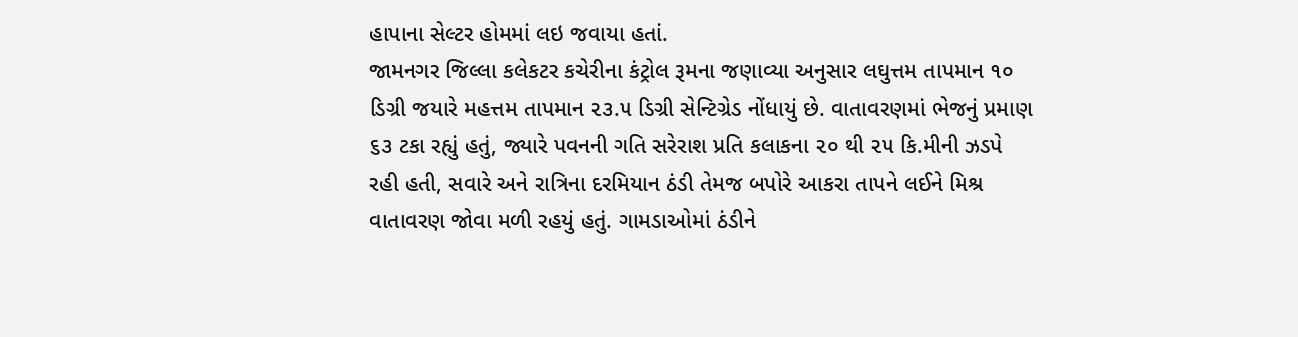હાપાના સેલ્ટર હોમમાં લઇ જવાયા હતાં.
જામનગર જિલ્લા કલેકટર કચેરીના કંટ્રોલ રૂમના જણાવ્યા અનુસાર લઘુત્તમ તાપમાન ૧૦ ડિગ્રી જયારે મહત્તમ તાપમાન ૨૩.૫ ડિગ્રી સેન્ટિગ્રેડ નોંધાયું છે. વાતાવરણમાં ભેજનું પ્રમાણ ૬૩ ટકા રહ્યું હતું, જ્યારે પવનની ગતિ સરેરાશ પ્રતિ કલાકના ૨૦ થી ૨૫ કિ.મીની ઝડપે રહી હતી, સવારે અને રાત્રિના દરમિયાન ઠંડી તેમજ બપોરે આકરા તાપને લઈને મિશ્ર વાતાવરણ જોવા મળી રહયું હતું. ગામડાઓમાં ઠંડીને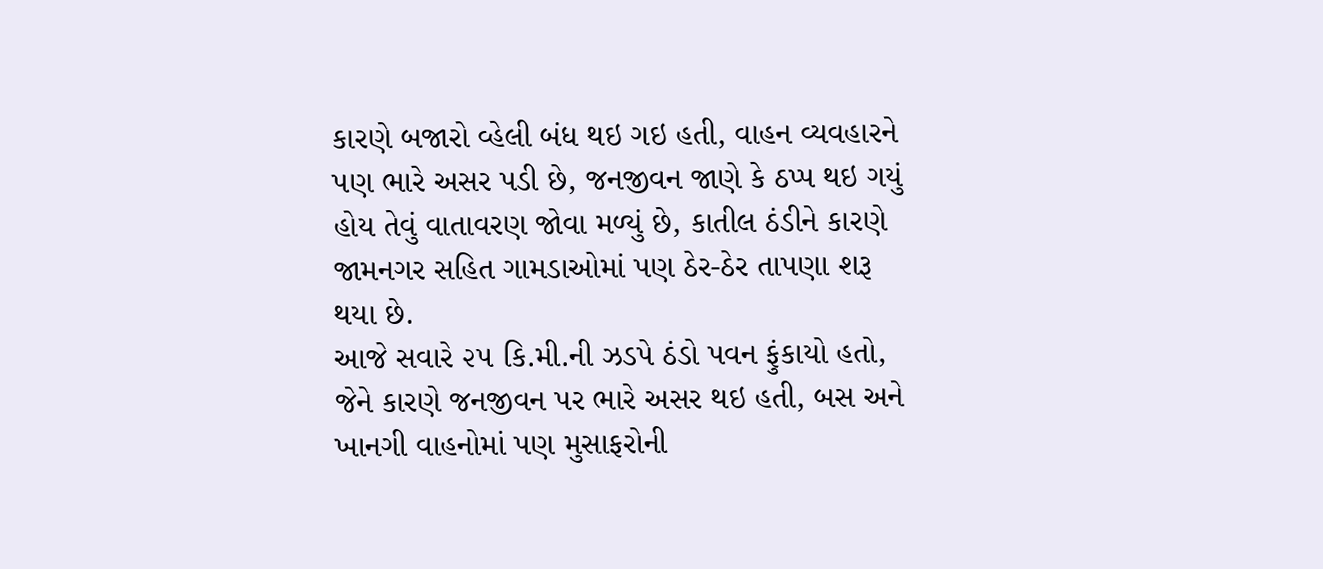કારણે બજારો વ્હેલી બંધ થઇ ગઇ હતી, વાહન વ્યવહારને પણ ભારે અસર પડી છે, જનજીવન જાણે કે ઠપ્પ થઇ ગયું હોય તેવું વાતાવરણ જોવા મળ્યું છે, કાતીલ ઠંડીને કારણે જામનગર સહિત ગામડાઓમાં પણ ઠેર-ઠેર તાપણા શરૂ થયા છે.
આજે સવારે ૨૫ કિ.મી.ની ઝડપે ઠંડો પવન ફુંકાયો હતો, જેને કારણે જનજીવન પર ભારે અસર થઇ હતી, બસ અને ખાનગી વાહનોમાં પણ મુસાફરોની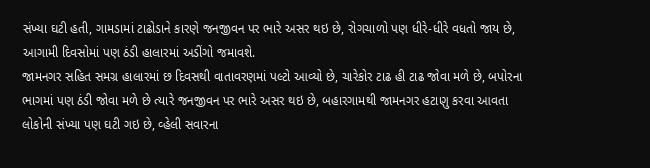સંખ્યા ઘટી હતી, ગામડામાં ટાઢોડાને કારણે જનજીવન પર ભારે અસર થઇ છે, રોગચાળો પણ ધીરે-ધીરે વધતો જાય છે, આગામી દિવસોમાં પણ ઠંડી હાલારમાં અડીંગો જમાવશે.
જામનગર સહિત સમગ્ર હાલારમાં છ દિવસથી વાતાવરણમાં પલ્ટો આવ્યો છે, ચારેકોર ટાઢ હી ટાઢ જોવા મળે છે, બપોરના ભાગમાં પણ ઠંડી જોવા મળે છે ત્યારે જનજીવન પર ભારે અસર થઇ છે, બહારગામથી જામનગર હટાણુ કરવા આવતા લોકોની સંખ્યા પણ ઘટી ગઇ છે, વ્હેલી સવારના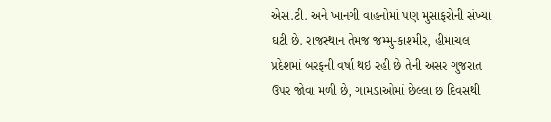એસ.ટી. અને ખાનગી વાહનોમાં પણ મુસાફરોની સંખ્યા ઘટી છે. રાજસ્થાન તેમજ જમ્મુ-કાશ્મીર, હીમાચલ પ્રદેશમાં બરફની વર્ષા થઇ રહી છે તેની અસર ગુજરાત ઉપર જોવા મળી છે, ગામડાઓમાં છેલ્લા છ દિવસથી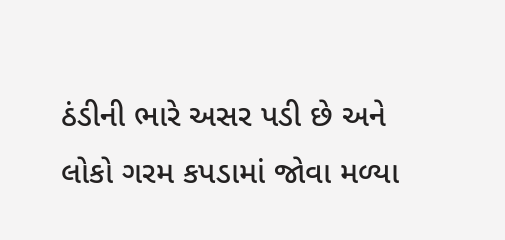ઠંડીની ભારે અસર પડી છે અને લોકો ગરમ કપડામાં જોવા મળ્યા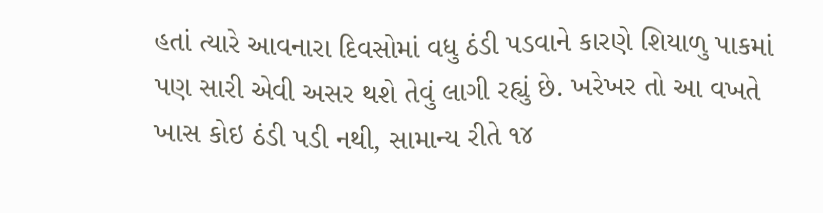હતાં ત્યારે આવનારા દિવસોમાં વધુ ઠંડી પડવાને કારણે શિયાળુ પાકમાં પણ સારી એવી અસર થશે તેવું લાગી રહ્યું છે. ખરેખર તો આ વખતે ખાસ કોઇ ઠંડી પડી નથી, સામાન્ય રીતે ૧૪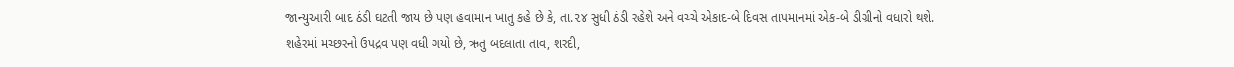જાન્યુઆરી બાદ ઠંડી ઘટતી જાય છે પણ હવામાન ખાતુ કહે છે કે, તા.૨૪ સુધી ઠંડી રહેશે અને વચ્ચે એકાદ-બે દિવસ તાપમાનમાં એક-બે ડીગ્રીનો વધારો થશે.
શહેરમાં મચ્છરનો ઉપદ્રવ પણ વધી ગયો છે, ઋતુ બદલાતા તાવ, શરદી,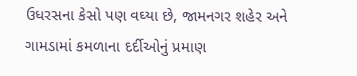ઉધરસના કેસો પણ વઘ્યા છે, જામનગર શહેર અને ગામડામાં કમળાના દર્દીઓનું પ્રમાણ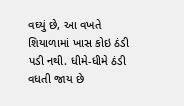વઘ્યું છે, આ વખતે શિયાળામાં ખાસ કોઇ ઠંડી પડી નથી. ધીમે-ધીમે ઠંડી વધતી જાય છે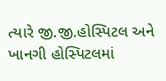ત્યારે જી.જી.હોસ્પિટલ અને ખાનગી હોસ્પિટલમાં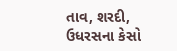તાવ, શરદી, ઉધરસના કેસો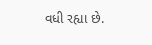વધી રહ્યા છે.